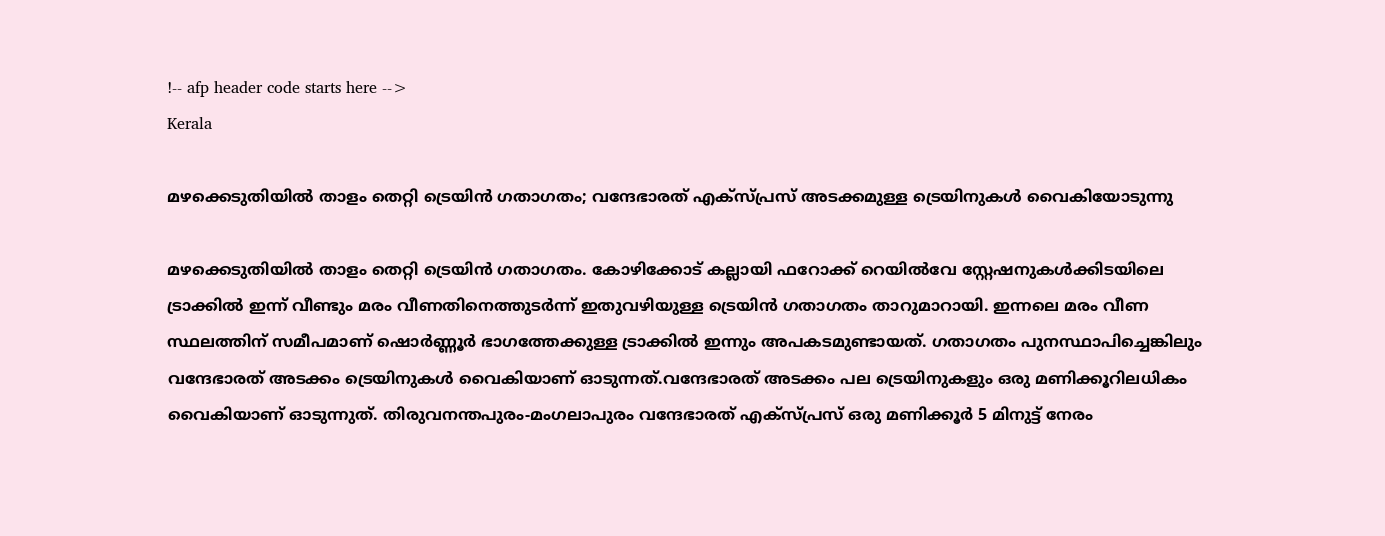!-- afp header code starts here -->
Kerala

മഴക്കെടുതിയിൽ താളം തെറ്റി ട്രെയിൻ ഗതാഗതം; വന്ദേഭാരത് എക്സ്പ്രസ് അടക്കമുള്ള ട്രെയിനുകൾ വൈകിയോടുന്നു

മഴക്കെടുതിയിൽ താളം തെറ്റി ട്രെയിൻ ഗതാഗതം. കോഴിക്കോട് കല്ലായി ഫറോക്ക് റെയില്‍വേ സ്റ്റേഷനുകള്‍ക്കിടയിലെ ട്രാക്കില്‍ ഇന്ന് വീണ്ടും മരം വീണതിനെത്തുടര്‍ന്ന് ഇതുവഴിയുള്ള ട്രെയിന്‍ ഗതാഗതം താറുമാറായി. ഇന്നലെ മരം വീണ സ്ഥലത്തിന് സമീപമാണ് ഷൊര്‍ണ്ണൂര്‍ ഭാഗത്തേക്കുള്ള ട്രാക്കില്‍ ഇന്നും അപകടമുണ്ടായത്. ഗതാഗതം പുനസ്ഥാപിച്ചെങ്കിലും വന്ദേഭാരത് അടക്കം ട്രെയിനുകൾ വൈകിയാണ് ഓടുന്നത്.വന്ദേഭാരത് അടക്കം പല ട്രെയിനുകളും ഒരു മണിക്കൂറിലധികം വൈകിയാണ് ഓടുന്നുത്. തിരുവനന്തപുരം-മംഗലാപുരം വന്ദേഭാരത് എക്സ്പ്രസ് ഒരു മണിക്കൂർ 5 മിനുട്ട് നേരം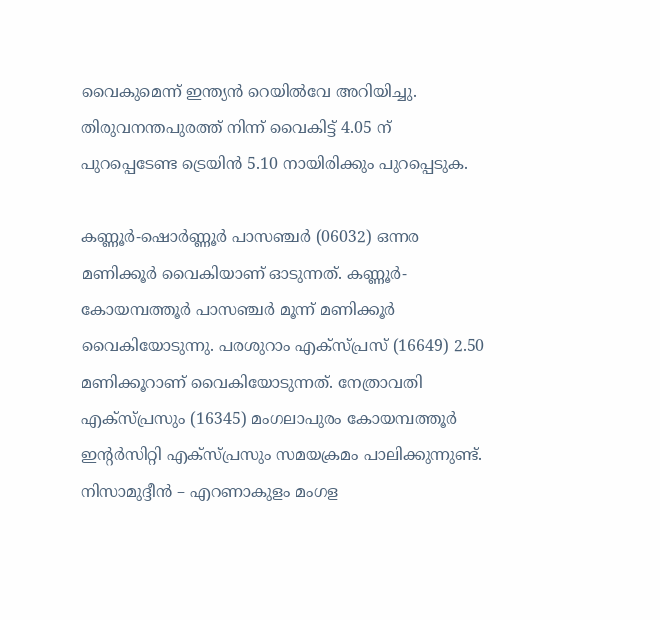വൈകുമെന്ന് ഇന്ത്യന്‍ റെയില്‍വേ അറിയിച്ചു. തിരുവനന്തപുരത്ത് നിന്ന് വൈകിട്ട് 4.05 ന് പുറപ്പെടേണ്ട ട്രെയിന്‍ 5.10 നായിരിക്കും പുറപ്പെടുക.

കണ്ണൂർ-ഷൊര്‍ണ്ണൂര്‍ പാസഞ്ചര്‍ (06032) ഒന്നര മണിക്കൂർ വൈകിയാണ് ഓടുന്നത്. കണ്ണൂർ- കോയമ്പത്തൂർ പാസഞ്ചർ മൂന്ന് മണിക്കൂർ വൈകിയോടുന്നു. പരശുറാം എക്സ്പ്രസ് (16649) 2.50 മണിക്കൂറാണ് വൈകിയോടുന്നത്. നേത്രാവതി എക്സ്പ്രസും (16345) മംഗലാപുരം കോയമ്പത്തൂർ ഇൻ്റർസിറ്റി എക്സ്പ്രസും സമയക്രമം പാലിക്കുന്നുണ്ട്. നിസാമുദ്ദീന്‍ – എറണാകുളം മംഗള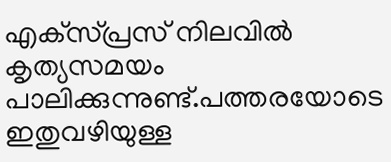എക്‌സ്പ്രസ് നിലവിൽ കൃത്യസമയം പാലിക്കുന്നുണ്ട്.പത്തരയോടെ ഇതുവഴിയുള്ള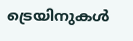ട്രെയിനുകള്‍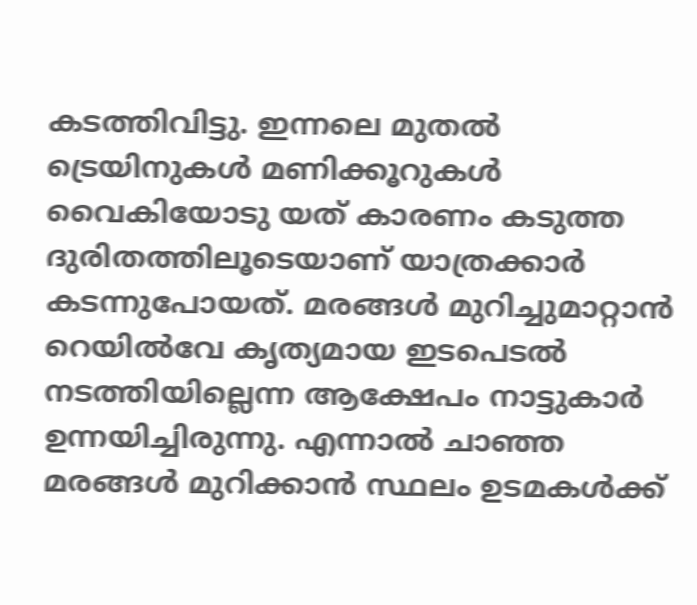കടത്തിവിട്ടു. ഇന്നലെ മുതല്‍ ട്രെയിനുകള്‍ മണിക്കൂറുകള്‍ വൈകിയോടു യത് കാരണം കടുത്ത ദുരിതത്തിലൂടെയാണ് യാത്രക്കാര്‍ കടന്നുപോയത്. മരങ്ങള്‍ മുറിച്ചുമാറ്റാന്‍ റെയില്‍വേ കൃത്യമായ ഇടപെടല്‍ നടത്തിയില്ലെന്ന ആക്ഷേപം നാട്ടുകാര്‍ ഉന്നയിച്ചിരുന്നു. എന്നാല്‍ ചാഞ്ഞ മരങ്ങള്‍ മുറിക്കാന്‍ സ്ഥലം ഉടമകള്‍ക്ക്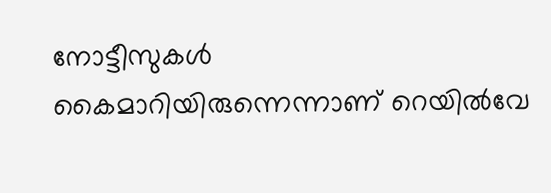നോട്ടീസുകള്‍ കൈമാറിയിരുന്നെന്നാണ് റെയില്‍വേ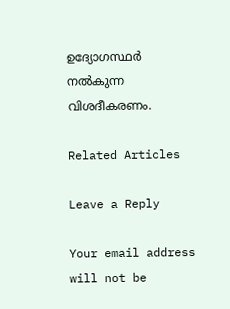ഉദ്യോഗസ്ഥര്‍ നല്‍കുന്ന വിശദീകരണം.

Related Articles

Leave a Reply

Your email address will not be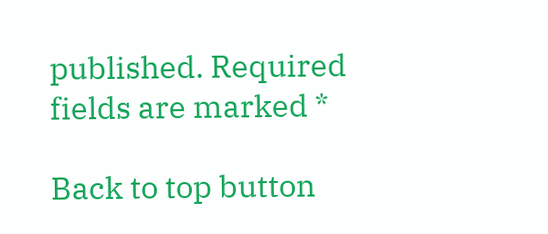published. Required fields are marked *

Back to top button